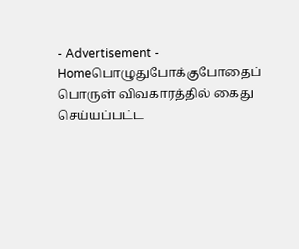- Advertisement -
Homeபொழுதுபோக்குபோதைப் பொருள் விவகாரத்தில் கைது செய்யப்பட்ட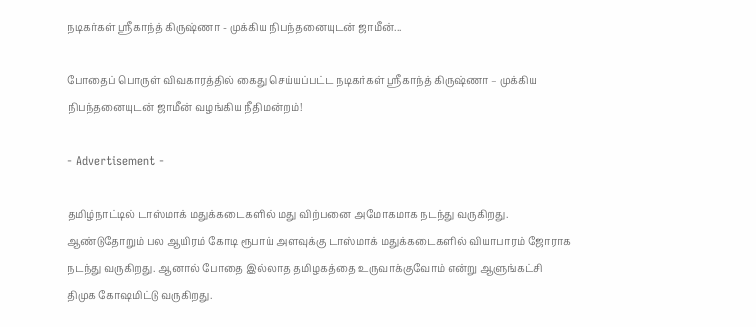நடிகர்கள் ஸ்ரீகாந்த் கிருஷ்ணா - முக்கிய நிபந்தனையுடன் ஜாமீன்...

போதைப் பொருள் விவகாரத்தில் கைது செய்யப்பட்ட நடிகர்கள் ஸ்ரீகாந்த் கிருஷ்ணா – முக்கிய நிபந்தனையுடன் ஜாமீன் வழங்கிய நீதிமன்றம்!

- Advertisement -

தமிழ்நாட்டில் டாஸ்மாக் மதுக்கடைகளில் மது விற்பனை அமோகமாக நடந்து வருகிறது. ஆண்டுதோறும் பல ஆயிரம் கோடி ரூபாய் அளவுக்கு டாஸ்மாக் மதுக்கடைகளில் வியாபாரம் ஜோராக நடந்து வருகிறது. ஆனால் போதை இல்லாத தமிழகத்தை உருவாக்குவோம் என்று ஆளுங்கட்சி திமுக கோஷமிட்டு வருகிறது.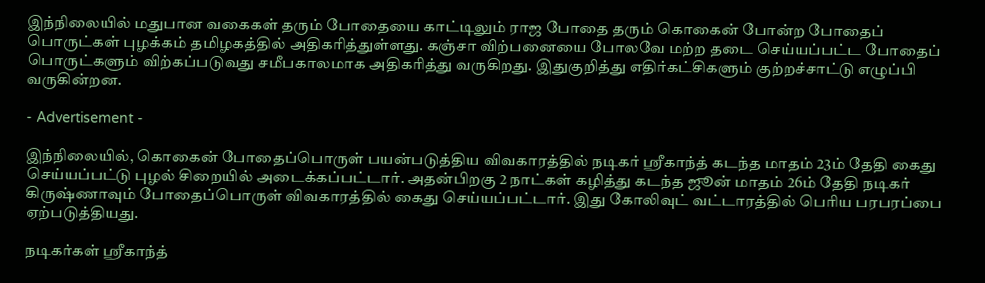இந்நிலையில் மதுபான வகைகள் தரும் போதையை காட்டிலும் ராஜ போதை தரும் கொகைன் போன்ற போதைப் பொருட்கள் புழக்கம் தமிழகத்தில் அதிகரித்துள்ளது. கஞ்சா விற்பனையை போலவே மற்ற தடை செய்யப்பட்ட போதைப் பொருட்களும் விற்கப்படுவது சமீபகாலமாக அதிகரித்து வருகிறது. இதுகுறித்து எதிர்கட்சிகளும் குற்றச்சாட்டு எழுப்பி வருகின்றன.

- Advertisement -

இந்நிலையில், கொகைன் போதைப்பொருள் பயன்படுத்திய விவகாரத்தில் நடிகர் ஸ்ரீகாந்த் கடந்த மாதம் 23ம் தேதி கைது செய்யப்பட்டு புழல் சிறையில் அடைக்கப்பட்டார். அதன்பிறகு 2 நாட்கள் கழித்து கடந்த ஜூன் மாதம் 26ம் தேதி நடிகர் கிருஷ்ணாவும் போதைப்பொருள் விவகாரத்தில் கைது செய்யப்பட்டார். இது கோலிவுட் வட்டாரத்தில் பெரிய பரபரப்பை ஏற்படுத்தியது.

நடிகர்கள் ஸ்ரீகாந்த்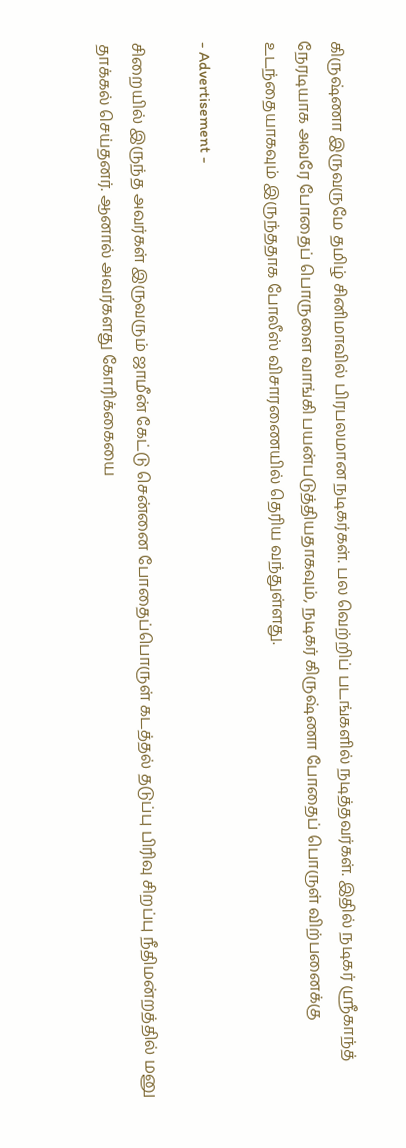கிருஷ்ணா இருவருமே தமிழ் சினிமாவில் பிரபலமான நடிகர்கள். பல வெற்றிப் படங்களில் நடித்தவர்கள். இதில் நடிகர் ஸ்ரீகாந்த் நேரடியாக அவரே போதைப் பொருளை வாங்கி பயன்படுத்தியதாகவும், நடிகர் கிருஷ்ணா போதைப் பொருள் விற்பனைக்கு உடந்தையாகவும் இருந்ததாக போலீஸ் விசாரணையில் தெரிய வந்துள்ளது.

- Advertisement -

சிறையில் இருந்த அவர்கள் இருவரும் ஜாமீன் கேட்டு சென்னை போதைப்பொருள் கடத்தல் தடுப்பு பிரிவு சிறப்பு நீதிமன்றத்தில் மனு தாக்கல் செய்தனர். ஆனால் அவர்களது கோரிக்கையை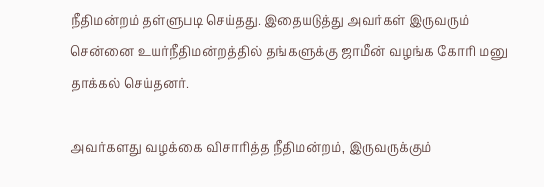நீதிமன்றம் தள்ளுபடி செய்தது. இதையடுத்து அவர்கள் இருவரும் சென்னை உயர்நீதிமன்றத்தில் தங்களுக்கு ஜாமீன் வழங்க கோரி மனு தாக்கல் செய்தனர்.

அவர்களது வழக்கை விசாரித்த நீதிமன்றம், இருவருக்கும்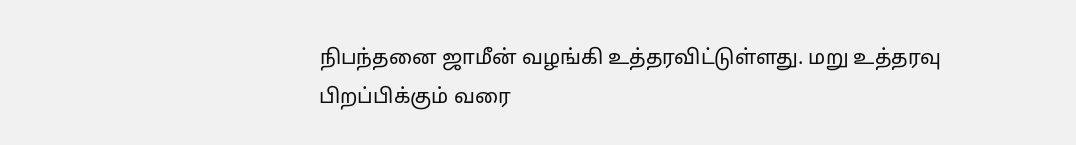நிபந்தனை ஜாமீன் வழங்கி உத்தரவிட்டுள்ளது. மறு உத்தரவு பிறப்பிக்கும் வரை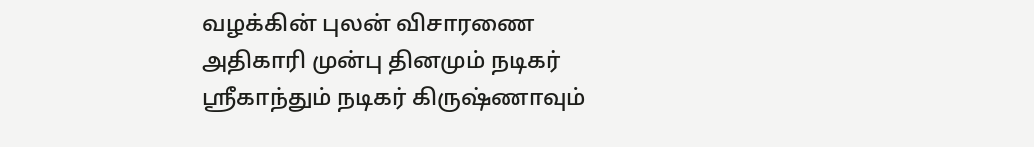வழக்கின் புலன் விசாரணை அதிகாரி முன்பு தினமும் நடிகர் ஸ்ரீகாந்தும் நடிகர் கிருஷ்ணாவும்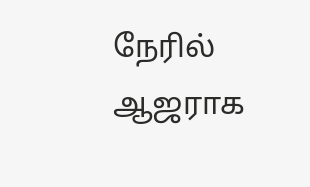நேரில் ஆஜராக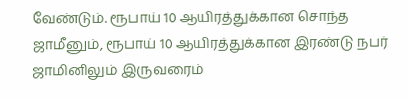வேண்டும். ரூபாய் 10 ஆயிரத்துக்கான சொந்த ஜாமீனும், ரூபாய் 10 ஆயிரத்துக்கான இரண்டு நபர் ஜாமினிலும் இருவரைம்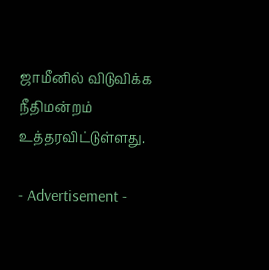ஜாமீனில் விடுவிக்க நீதிமன்றம் உத்தரவிட்டுள்ளது.

- Advertisement -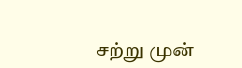சற்று முன்